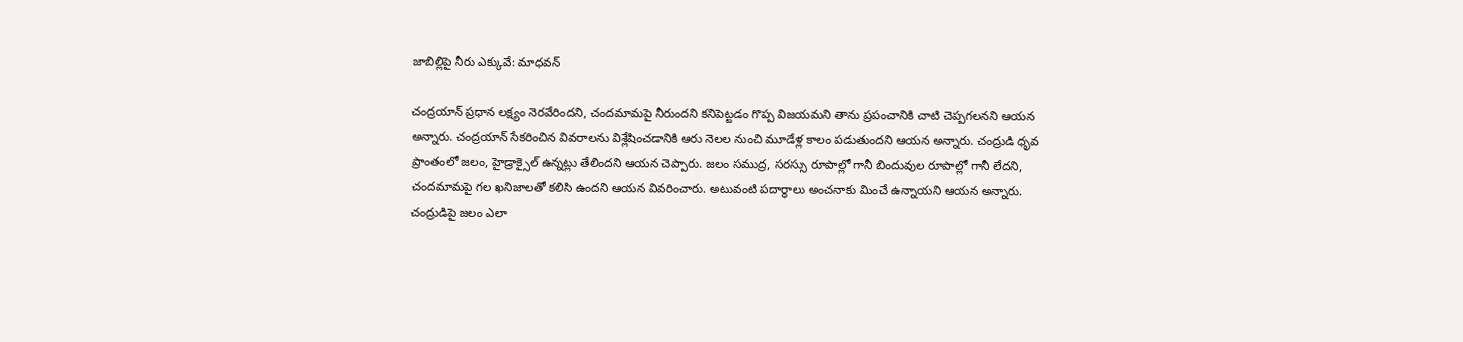జాబిల్లిపై నీరు ఎక్కువే: మాధవన్

చంద్రయాన్ ప్రధాన లక్ష్యం నెరవేరిందని, చందమామపై నీరుందని కనిపెట్టడం గొప్ప విజయమని తాను ప్రపంచానికి చాటి చెప్పగలనని ఆయన అన్నారు. చంద్రయాన్ సేకరించిన వివరాలను విశ్లేషించడానికి ఆరు నెలల నుంచి మూడేళ్ల కాలం పడుతుందని ఆయన అన్నారు. చంద్రుడి ధృవ ప్రాంతంలో జలం, హైడ్రాక్సైల్ ఉన్నట్లు తేలిందని ఆయన చెప్పారు. జలం సముద్ర, సరస్సు రూపాల్లో గానీ బిందువుల రూపాల్లో గానీ లేదని, చందమామపై గల ఖనిజాలతో కలిసి ఉందని ఆయన వివరించారు. అటువంటి పదార్థాలు అంచనాకు మించే ఉన్నాయని ఆయన అన్నారు.
చంద్రుడిపై జలం ఎలా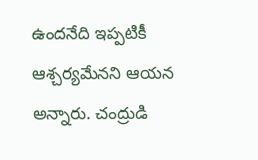ఉందనేది ఇప్పటికీ ఆశ్చర్యమేనని ఆయన అన్నారు. చంద్రుడి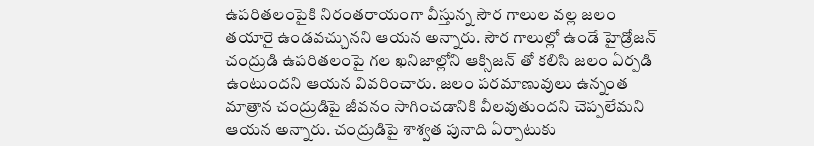ఉపరితలంపైకి నిరంతరాయంగా వీస్తున్న సౌర గాలుల వల్ల జలం తయారై ఉండవచ్చునని ఆయన అన్నారు. సౌర గాలుల్లో ఉండే హైడ్రోజన్ చంద్రుడి ఉపరితలంపై గల ఖనిజాల్లోని ఆక్సిజన్ తో కలిసి జలం ఏర్పడి ఉంటుందని ఆయన వివరించారు. జలం పరమాణువులు ఉన్నంత మాత్రాన చంద్రుడిపై జీవనం సాగించడానికి వీలవుతుందని చెప్పలేమని ఆయన అన్నారు. చంద్రుడిపై శాశ్వత పునాది ఏర్పాటుకు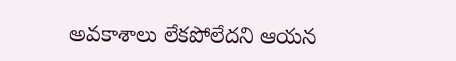అవకాశాలు లేకపోలేదని ఆయన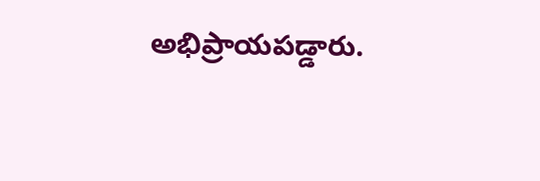అభిప్రాయపడ్డారు.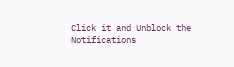Click it and Unblock the Notifications